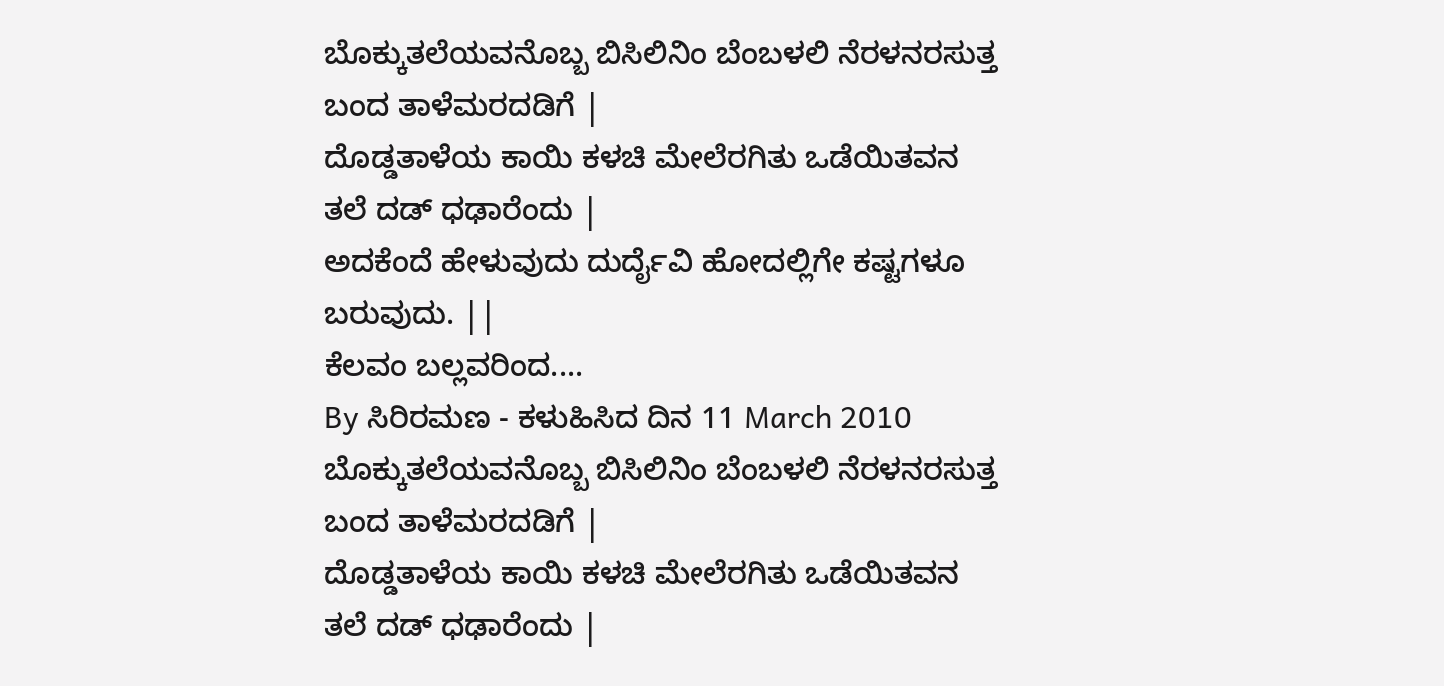ಬೊಕ್ಕುತಲೆಯವನೊಬ್ಬ ಬಿಸಿಲಿನಿಂ ಬೆಂಬಳಲಿ ನೆರಳನರಸುತ್ತ ಬಂದ ತಾಳೆಮರದಡಿಗೆ |
ದೊಡ್ಡತಾಳೆಯ ಕಾಯಿ ಕಳಚಿ ಮೇಲೆರಗಿತು ಒಡೆಯಿತವನ ತಲೆ ದಡ್ ಧಢಾರೆಂದು |
ಅದಕೆಂದೆ ಹೇಳುವುದು ದುರ್ದೈವಿ ಹೋದಲ್ಲಿಗೇ ಕಷ್ಟಗಳೂ ಬರುವುದು. ||
ಕೆಲವಂ ಬಲ್ಲವರಿಂದ....
By ಸಿರಿರಮಣ - ಕಳುಹಿಸಿದ ದಿನ 11 March 2010
ಬೊಕ್ಕುತಲೆಯವನೊಬ್ಬ ಬಿಸಿಲಿನಿಂ ಬೆಂಬಳಲಿ ನೆರಳನರಸುತ್ತ ಬಂದ ತಾಳೆಮರದಡಿಗೆ |
ದೊಡ್ಡತಾಳೆಯ ಕಾಯಿ ಕಳಚಿ ಮೇಲೆರಗಿತು ಒಡೆಯಿತವನ ತಲೆ ದಡ್ ಧಢಾರೆಂದು |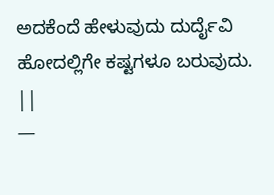ಅದಕೆಂದೆ ಹೇಳುವುದು ದುರ್ದೈವಿ ಹೋದಲ್ಲಿಗೇ ಕಷ್ಟಗಳೂ ಬರುವುದು. ||
—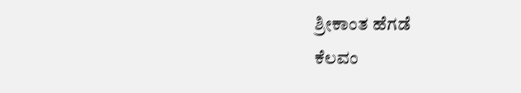ಶ್ರೀಕಾಂತ ಹೆಗಡೆ
ಕೆಲವಂ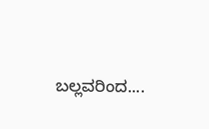ಬಲ್ಲವರಿಂದ....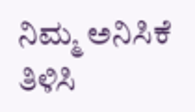ನಿಮ್ಮ ಅನಿಸಿಕೆ ತಿಳಿಸಿ